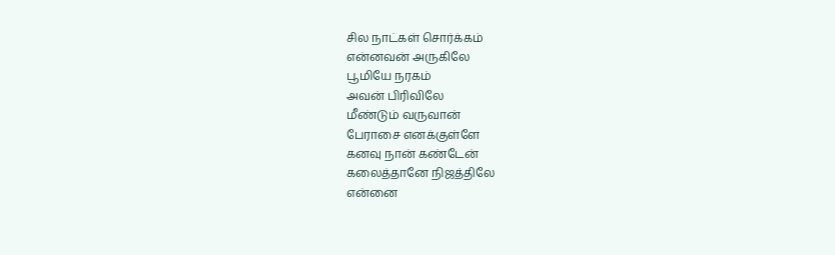சில நாட்கள் சொர்க்கம்
என்னவன் அருகிலே
பூமியே நரகம்
அவன் பிரிவிலே
மீண்டும் வருவான்
பேராசை எனக்குள்ளே
கனவு நான் கண்டேன்
கலைத்தானே நிஜத்திலே
என்னை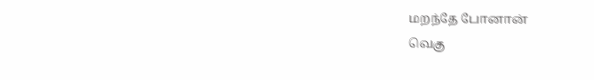மறந்தே போனான்
வெகு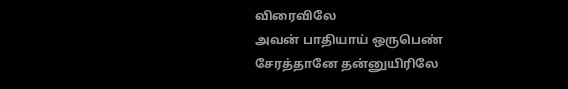விரைவிலே
அவன் பாதியாய் ஒருபெண்
சேரத்தானே தன்னுயிரிலே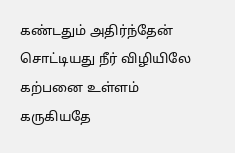கண்டதும் அதிர்ந்தேன்
சொட்டியது நீர் விழியிலே
கற்பனை உள்ளம்
கருகியதே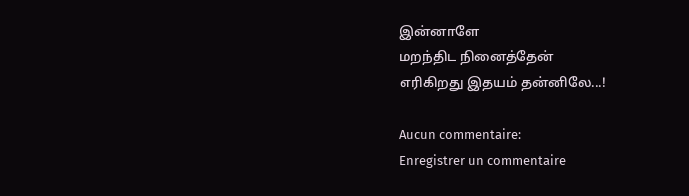இன்னாளே
மறந்திட நினைத்தேன்
எரிகிறது இதயம் தன்னிலே...!

Aucun commentaire:
Enregistrer un commentaire